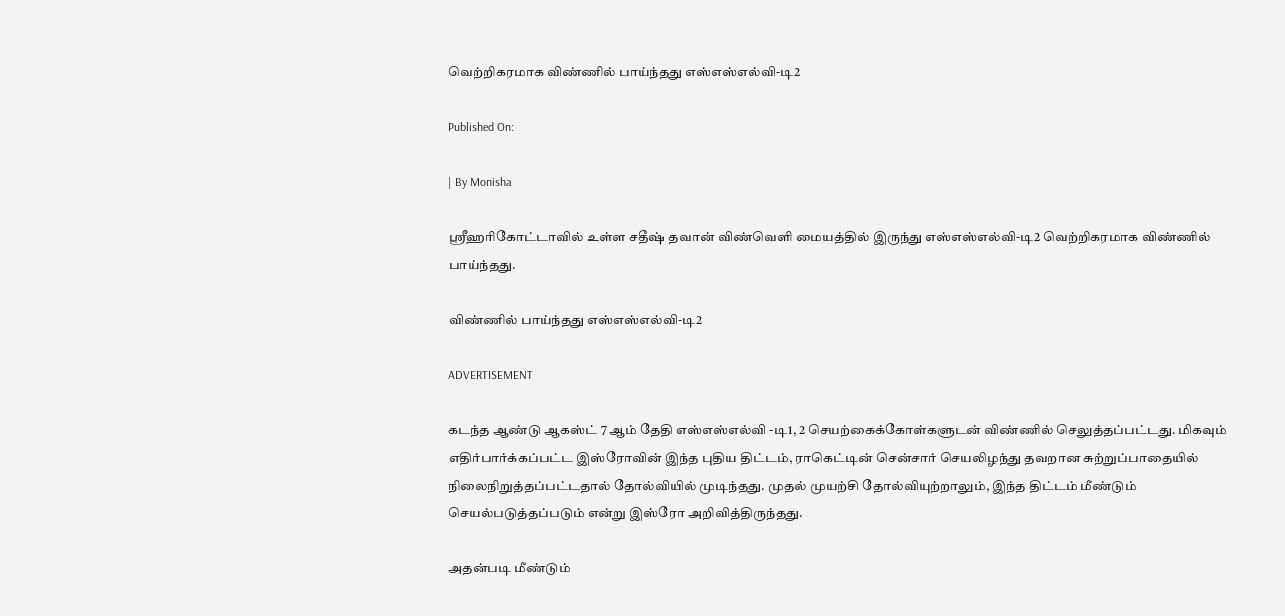வெற்றிகரமாக விண்ணில் பாய்ந்தது எஸ்எஸ்எல்வி-டி2

Published On:

| By Monisha

ஸ்ரீஹரிகோட்டாவில் உள்ள சதீஷ் தவான் விண்வெளி மையத்தில் இருந்து எஸ்எஸ்எல்வி-டி2 வெற்றிகரமாக விண்ணில் பாய்ந்தது.

விண்ணில் பாய்ந்தது எஸ்எஸ்எல்வி-டி2

ADVERTISEMENT

கடந்த ஆண்டு ஆகஸ்ட் 7 ஆம் தேதி எஸ்எஸ்எல்வி -டி1, 2 செயற்கைக்கோள்களுடன் விண்ணில் செலுத்தப்பட்டது. மிகவும் எதிர்பார்க்கப்பட்ட இஸ்ரோவின் இந்த புதிய திட்டம், ராகெட்டின் சென்சார் செயலிழந்து தவறான சுற்றுப்பாதையில் நிலைநிறுத்தப்பட்டதால் தோல்வியில் முடிந்தது. முதல் முயற்சி தோல்வியுற்றாலும், இந்த திட்டம் மீண்டும் செயல்படுத்தப்படும் என்று இஸ்ரோ அறிவித்திருந்தது.

அதன்படி மீண்டும்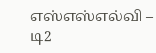எஸ்எஸ்எல்வி – டி2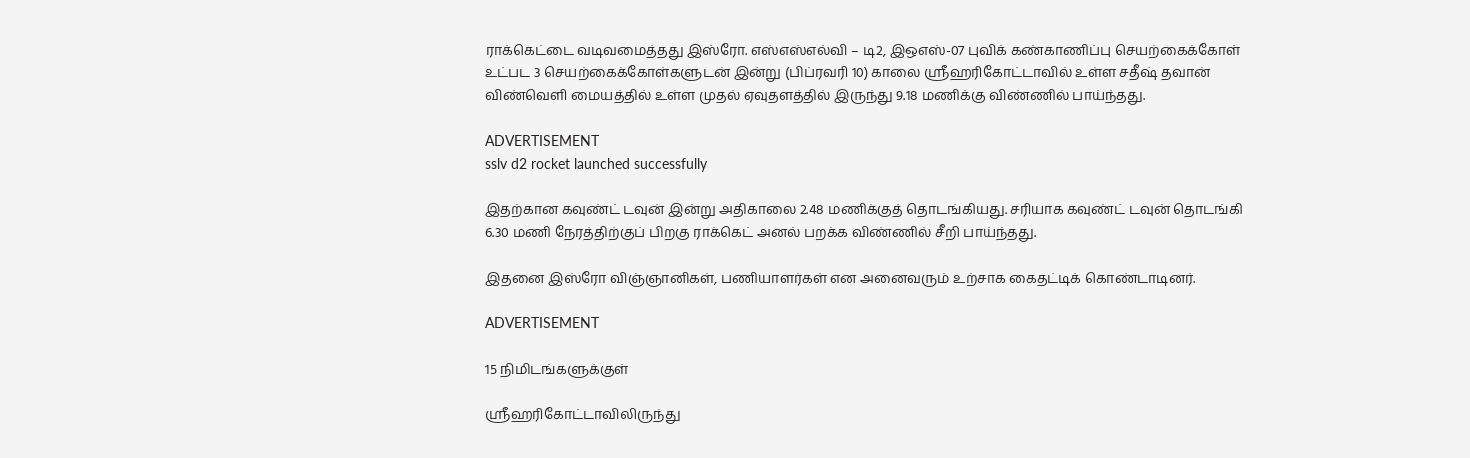ராக்கெட்டை வடிவமைத்தது இஸ்ரோ. எஸ்எஸ்எல்வி – டி2, இஒஎஸ்-07 புவிக் கண்காணிப்பு செயற்கைக்கோள் உட்பட 3 செயற்கைக்கோள்களுடன் இன்று (பிப்ரவரி 10) காலை ஸ்ரீஹரிகோட்டாவில் உள்ள சதீஷ் தவான் விண்வெளி மையத்தில் உள்ள முதல் ஏவுதளத்தில் இருந்து 9.18 மணிக்கு விண்ணில் பாய்ந்தது.

ADVERTISEMENT
sslv d2 rocket launched successfully

இதற்கான கவுண்ட் டவுன் இன்று அதிகாலை 2.48 மணிக்குத் தொடங்கியது. சரியாக கவுண்ட் டவுன் தொடங்கி 6.30 மணி நேரத்திற்குப் பிறகு ராக்கெட் அனல் பறக்க விண்ணில் சீறி பாய்ந்தது.

இதனை இஸ்ரோ விஞ்ஞானிகள், பணியாளர்கள் என அனைவரும் உற்சாக கைதட்டிக் கொண்டாடினர்.

ADVERTISEMENT

15 நிமிடங்களுக்குள்

ஸ்ரீஹரிகோட்டாவிலிருந்து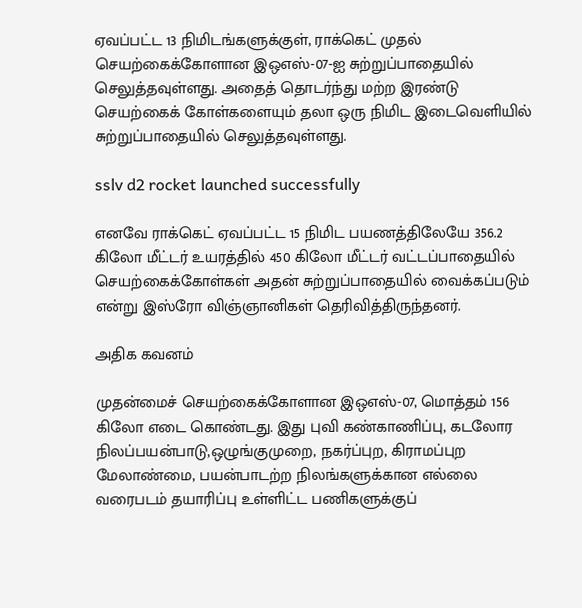ஏவப்பட்ட 13 நிமிடங்களுக்குள், ராக்கெட் முதல் செயற்கைக்கோளான இஒஎஸ்-07-ஐ சுற்றுப்பாதையில் செலுத்தவுள்ளது. அதைத் தொடர்ந்து மற்ற இரண்டு செயற்கைக் கோள்களையும் தலா ஒரு நிமிட இடைவெளியில் சுற்றுப்பாதையில் செலுத்தவுள்ளது.

sslv d2 rocket launched successfully

எனவே ராக்கெட் ஏவப்பட்ட 15 நிமிட பயணத்திலேயே 356.2 கிலோ மீட்டர் உயரத்தில் 450 கிலோ மீட்டர் வட்டப்பாதையில் செயற்கைக்கோள்கள் அதன் சுற்றுப்பாதையில் வைக்கப்படும் என்று இஸ்ரோ விஞ்ஞானிகள் தெரிவித்திருந்தனர்.

அதிக கவனம்

முதன்மைச் செயற்கைக்கோளான இஒஎஸ்-07, மொத்தம் 156 கிலோ எடை கொண்டது. இது புவி கண்காணிப்பு, கடலோர நிலப்பயன்பாடு,ஒழுங்குமுறை, நகர்ப்புற, கிராமப்புற மேலாண்மை, பயன்பாடற்ற நிலங்களுக்கான எல்லை வரைபடம் தயாரிப்பு உள்ளிட்ட பணிகளுக்குப்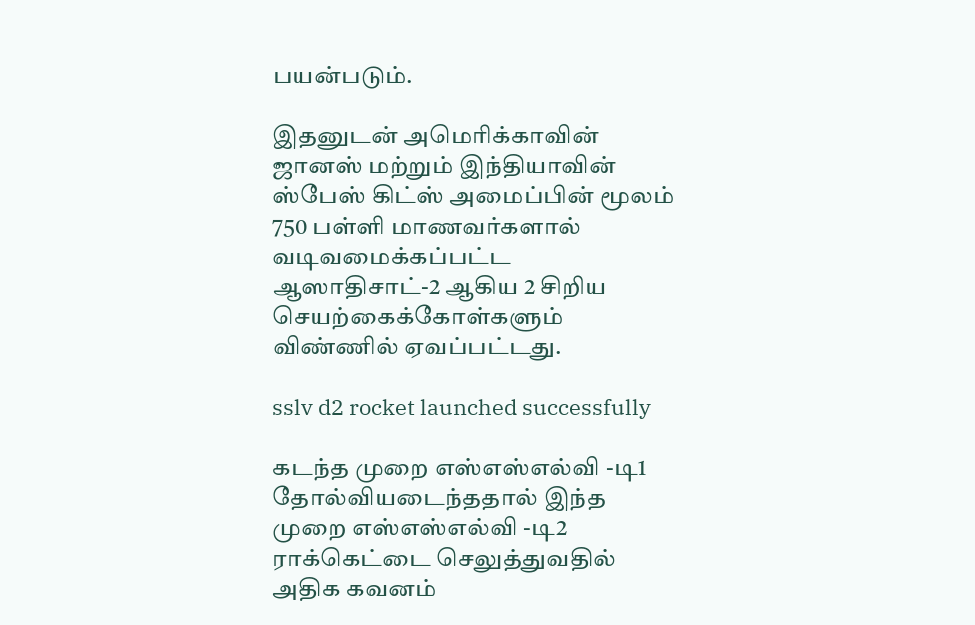பயன்படும்.

இதனுடன் அமெரிக்காவின் ஜானஸ் மற்றும் இந்தியாவின் ஸ்பேஸ் கிட்ஸ் அமைப்பின் மூலம் 750 பள்ளி மாணவர்களால் வடிவமைக்கப்பட்ட ஆஸாதிசாட்-2 ஆகிய 2 சிறிய செயற்கைக்கோள்களும் விண்ணில் ஏவப்பட்டது.

sslv d2 rocket launched successfully

கடந்த முறை எஸ்எஸ்எல்வி -டி1 தோல்வியடைந்ததால் இந்த முறை எஸ்எஸ்எல்வி -டி2 ராக்கெட்டை செலுத்துவதில் அதிக கவனம்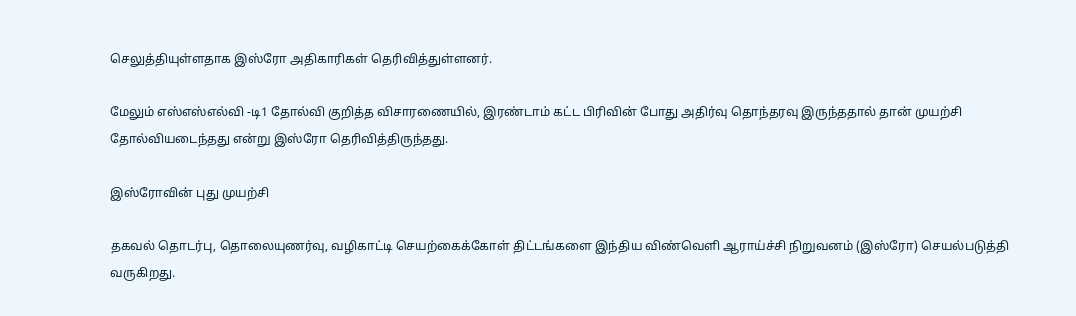செலுத்தியுள்ளதாக இஸ்ரோ அதிகாரிகள் தெரிவித்துள்ளனர்.

மேலும் எஸ்எஸ்எல்வி -டி1 தோல்வி குறித்த விசாரணையில், இரண்டாம் கட்ட பிரிவின் போது அதிர்வு தொந்தரவு இருந்ததால் தான் முயற்சி தோல்வியடைந்தது என்று இஸ்ரோ தெரிவித்திருந்தது.

இஸ்ரோவின் புது முயற்சி

தகவல் தொடர்பு, தொலையுணர்வு, வழிகாட்டி செயற்கைக்கோள் திட்டங்களை இந்திய விண்வெளி ஆராய்ச்சி நிறுவனம் (இஸ்ரோ) செயல்படுத்தி வருகிறது.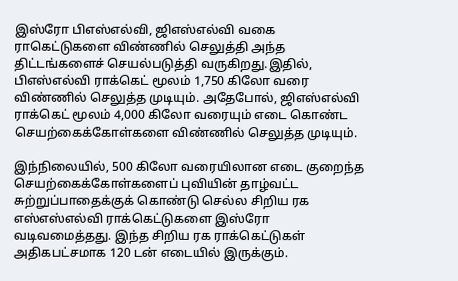இஸ்ரோ பிஎஸ்எல்வி, ஜிஎஸ்எல்வி வகை ராகெட்டுகளை விண்ணில் செலுத்தி அந்த திட்டங்களைச் செயல்படுத்தி வருகிறது.இதில், பிஎஸ்எல்வி ராக்கெட் மூலம் 1,750 கிலோ வரை விண்ணில் செலுத்த முடியும். அதேபோல், ஜிஎஸ்எல்வி ராக்கெட் மூலம் 4,000 கிலோ வரையும் எடை கொண்ட செயற்கைக்கோள்களை விண்ணில் செலுத்த முடியும்.

இந்நிலையில், 500 கிலோ வரையிலான எடை குறைந்த செயற்கைக்கோள்களைப் புவியின் தாழ்வட்ட சுற்றுப்பாதைக்குக் கொண்டு செல்ல சிறிய ரக எஸ்எஸ்எல்வி ராக்கெட்டுகளை இஸ்ரோ வடிவமைத்தது. இந்த சிறிய ரக ராக்கெட்டுகள் அதிகபட்சமாக 120 டன் எடையில் இருக்கும்.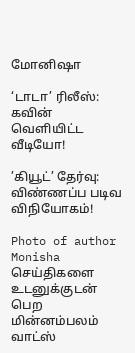மோனிஷா

‘டாடா’ ரிலீஸ்: கவின் வெளியிட்ட வீடியோ!

’கியூட்’ தேர்வு: விண்ணப்ப படிவ விநியோகம்!

Photo of author
Monisha
செய்திகளை உடனுக்குடன் பெற மின்னம்பலம் வாட்ஸ்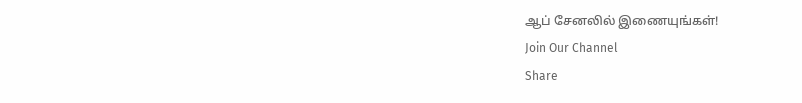ஆப் சேனலில் இணையுங்கள்!
Join Our Channel
Share